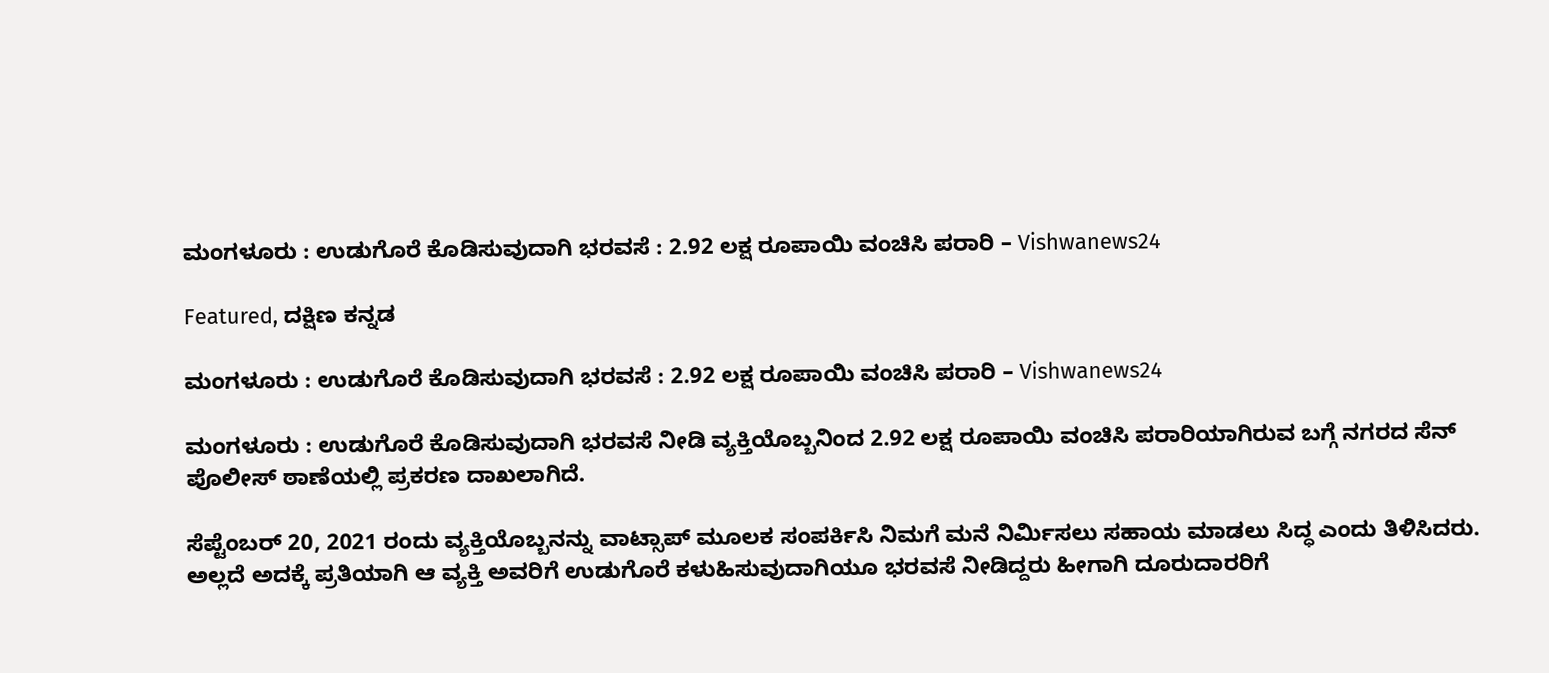ಮಂಗಳೂರು : ಉಡುಗೊರೆ ಕೊಡಿಸುವುದಾಗಿ ಭರವಸೆ : 2.92 ಲಕ್ಷ ರೂಪಾಯಿ ವಂಚಿಸಿ ಪರಾರಿ – Vishwanews24

Featured, ದಕ್ಷಿಣ ಕನ್ನಡ

ಮಂಗಳೂರು : ಉಡುಗೊರೆ ಕೊಡಿಸುವುದಾಗಿ ಭರವಸೆ : 2.92 ಲಕ್ಷ ರೂಪಾಯಿ ವಂಚಿಸಿ ಪರಾರಿ – Vishwanews24

ಮಂಗಳೂರು : ಉಡುಗೊರೆ ಕೊಡಿಸುವುದಾಗಿ ಭರವಸೆ ನೀಡಿ ವ್ಯಕ್ತಿಯೊಬ್ಬನಿಂದ 2.92 ಲಕ್ಷ ರೂಪಾಯಿ ವಂಚಿಸಿ ಪರಾರಿಯಾಗಿರುವ ಬಗ್ಗೆ ನಗರದ ಸೆನ್‌ ಪೊಲೀಸ್‌ ಠಾಣೆಯಲ್ಲಿ ಪ್ರಕರಣ ದಾಖಲಾಗಿದೆ.

ಸೆಪ್ಟೆಂಬರ್ 20, 2021 ರಂದು ವ್ಯಕ್ತಿಯೊಬ್ಬನನ್ನು ವಾಟ್ಸಾಪ್ ಮೂಲಕ ಸಂಪರ್ಕಿಸಿ ನಿಮಗೆ ಮನೆ ನಿರ್ಮಿಸಲು ಸಹಾಯ ಮಾಡಲು ಸಿದ್ಧ ಎಂದು ತಿಳಿಸಿದರು. ಅಲ್ಲದೆ ಅದಕ್ಕೆ ಪ್ರತಿಯಾಗಿ ಆ ವ್ಯಕ್ತಿ ಅವರಿಗೆ ಉಡುಗೊರೆ ಕಳುಹಿಸುವುದಾಗಿಯೂ ಭರವಸೆ ನೀಡಿದ್ದರು ಹೀಗಾಗಿ ದೂರುದಾರರಿಗೆ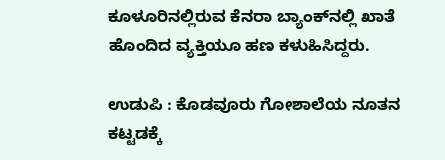ಕೂಳೂರಿನಲ್ಲಿರುವ ಕೆನರಾ ಬ್ಯಾಂಕ್‌ನಲ್ಲಿ ಖಾತೆ ಹೊಂದಿದ ವ್ಯಕ್ತಿಯೂ ಹಣ ಕಳುಹಿಸಿದ್ದರು.

ಉಡುಪಿ : ಕೊಡವೂರು ಗೋಶಾಲೆಯ ನೂತನ‌ ಕಟ್ಟಡಕ್ಕೆ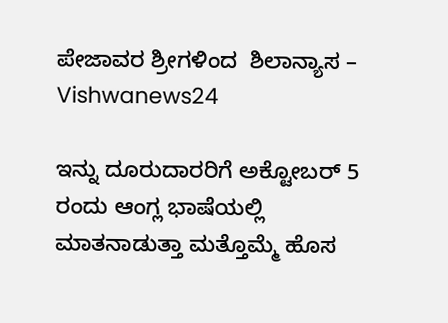ಪೇಜಾವರ ಶ್ರೀಗಳಿಂದ  ಶಿಲಾನ್ಯಾಸ – Vishwanews24

ಇನ್ನು ದೂರುದಾರರಿಗೆ ಅಕ್ಟೋಬರ್ 5 ರಂದು ಆಂಗ್ಲ ಭಾಷೆಯಲ್ಲಿ ಮಾತನಾಡುತ್ತಾ ಮತ್ತೊಮ್ಮೆ ಹೊಸ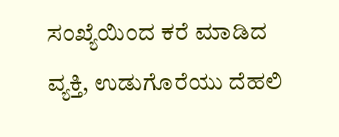ಸಂಖ್ಯೆಯಿಂದ ಕರೆ ಮಾಡಿದ ವ್ಯಕ್ತಿ, ಉಡುಗೊರೆಯು ದೆಹಲಿ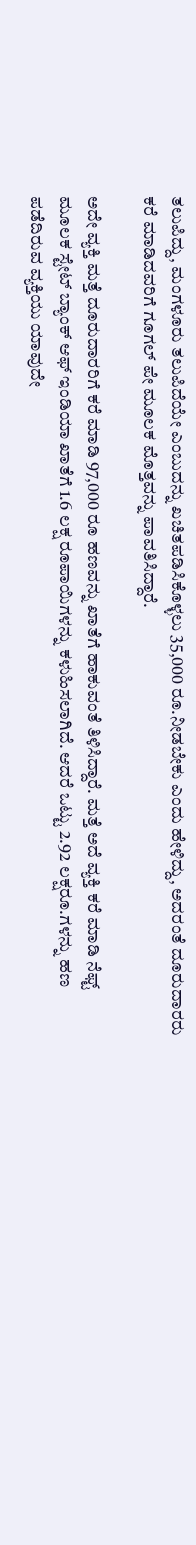ತಲುಪಿದ್ದು, ಮಂಗಳೂರು ತಲುಪಿದೆಯೇ ಎಂಬುದನ್ನು ಖಚಿತಪಡಿಸಿಕೊಳ್ಳಲು 35,000 ರೂ.ನೀಡಬೇಕು ಎಂದು ಹೇಳಿದ್ದು, ಅದರಂತೆ ದೂರುದಾರರು ಕರೆ ಮಾಡಿದವರಿಗೆ ಗೂಗಲ್ ಪೇ ಮೂಲಕ ಮೊತ್ತವನ್ನು ಪಾವತಿಸಿದ್ದಾರೆ.

ಅದೇ ವ್ಯಕ್ತಿ ಮತ್ತೆ ದೂರುದಾರರಿಗೆ ಕರೆ ಮಾಡಿ 97,000 ರೂ ಹಣವನ್ನು ಖಾತೆಗೆ ಹಾಕುವಂತೆ ತಿಳಿಸಿದ್ದಾರೆ. ಮತ್ತೆ ಅದೆ ವ್ಯಕ್ತಿ ಕರೆ ಮಾಡಿ ನೆಫ್ಟ್ ಮೂಲಕ ಸ್ಟೇಟ್ ಬ್ಯಾಂಕ್ ಆಫ್ ಇಂಡಿಯಾ ಖಾತೆಗೆ 1.6 ಲಕ್ಷ ರೂಪಾಯಿಗಳನ್ನು ಕಳುಹಿಸಲಾಗಿದೆ. ಆದರೆ ಒಟ್ಟು 2.92 ಲಕ್ಷರೂ.ಗಳನ್ನು ಹಣ ಪಡೆದಿರುವ ವ್ಯಕ್ತಿಯು ಯಾವುದೇ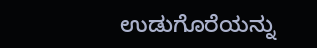ಉಡುಗೊರೆಯನ್ನು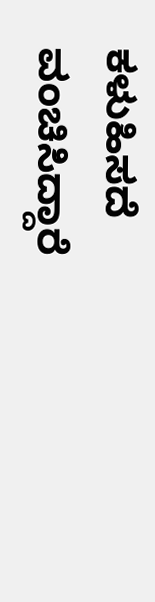ಕಳುಹಿಸದೆ ವಂಚಿಸಿದ್ದಾರೆ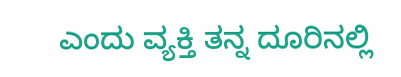ಎಂದು ವ್ಯಕ್ತಿ ತನ್ನ ದೂರಿನಲ್ಲಿ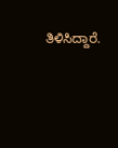ತಿಳಿಸಿದ್ದಾರೆ.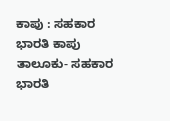ಕಾಪು : ಸಹಕಾರ ಭಾರತಿ ಕಾಪು ತಾಲೂಕು- ಸಹಕಾರ ಭಾರತಿ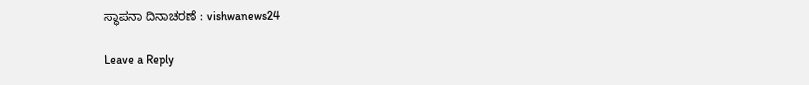ಸ್ಥಾಪನಾ ದಿನಾಚರಣೆ : vishwanews24

Leave a Reply